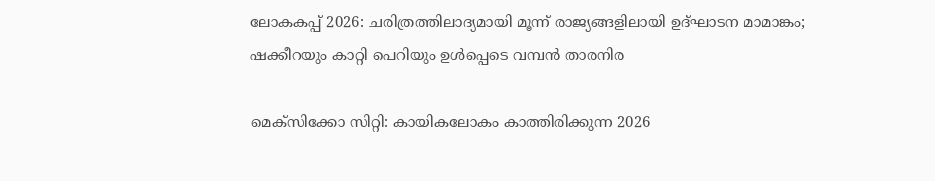ലോകകപ്പ് 2026: ചരിത്രത്തിലാദ്യമായി മൂന്ന് രാജ്യങ്ങളിലായി ഉദ്ഘാടന മാമാങ്കം; ഷക്കീറയും കാറ്റി പെറിയും ഉൾപ്പെടെ വമ്പൻ താരനിര

മെക്സിക്കോ സിറ്റി: കായികലോകം കാത്തിരിക്കുന്ന 2026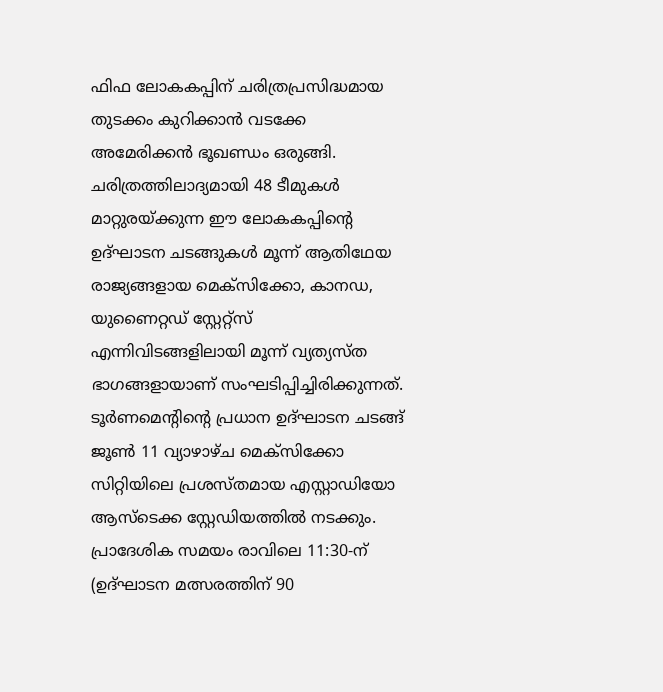ഫിഫ ലോകകപ്പിന് ചരിത്രപ്രസിദ്ധമായ തുടക്കം കുറിക്കാൻ വടക്കേ അമേരിക്കൻ ഭൂഖണ്ഡം ഒരുങ്ങി. ചരിത്രത്തിലാദ്യമായി 48 ടീമുകൾ മാറ്റുരയ്ക്കുന്ന ഈ ലോകകപ്പിന്റെ ഉദ്ഘാടന ചടങ്ങുകൾ മൂന്ന് ആതിഥേയ രാജ്യങ്ങളായ മെക്സിക്കോ, കാനഡ, യുണൈറ്റഡ് സ്റ്റേറ്റ്സ് എന്നിവിടങ്ങളിലായി മൂന്ന് വ്യത്യസ്ത ഭാഗങ്ങളായാണ് സംഘടിപ്പിച്ചിരിക്കുന്നത്. ടൂർണമെന്റിന്റെ പ്രധാന ഉദ്ഘാടന ചടങ്ങ് ജൂൺ 11 വ്യാഴാഴ്ച മെക്സിക്കോ സിറ്റിയിലെ പ്രശസ്തമായ എസ്റ്റാഡിയോ ആസ്‌ടെക്ക സ്റ്റേഡിയത്തിൽ നടക്കും. പ്രാദേശിക സമയം രാവിലെ 11:30-ന് (ഉദ്ഘാടന മത്സരത്തിന് 90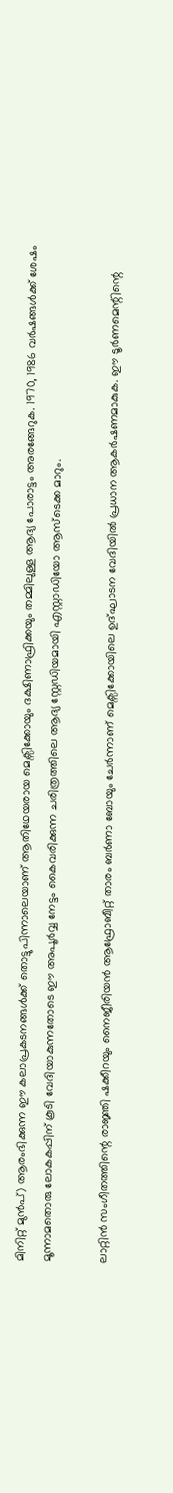മിനിറ്റ് മുൻപ്) ആരംഭിക്കുന്ന ഈ കലാപ്രകടനങ്ങൾക്ക് തൊട്ടുപിന്നാലെയാണ് ആതിഥേയരായ മെക്സിക്കോയും ദക്ഷിണാഫ്രിക്കയും തമ്മിലുള്ള ആദ്യ പോരാട്ടം അരങ്ങേറുക. 1970, 1986 വർഷങ്ങൾക്ക് ശേഷം മൂന്നാമതൊരു ലോകകപ്പിന് കൂടി വേദിയാകുന്നതോടെ ഈ അപൂർവ്വ നേട്ടം കൈവരിക്കുന്ന ചരിത്രത്തിലെ ആദ്യ സ്റ്റേഡിയമായി എസ്റ്റാഡിയോ ആസ്‌ടെക്ക മാറും.

ലാറ്റിൻ സംഗീതത്തിന്റെ രാജ്ഞി ഷക്കീറയും നൈജീരിയൻ ആഫ്രോബീറ്റ് താരം ബർണാ ബോയും ചേർന്നാണ് മെക്സിക്കോയിലെ ഉദ്ഘാടന വേദിയിൽ പ്രധാന ആകർഷണമാകുക. ഈ ടൂർണമെന്റിന്റെ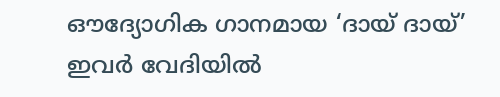ഔദ്യോഗിക ഗാനമായ ‘ദായ് ദായ്’ ഇവർ വേദിയിൽ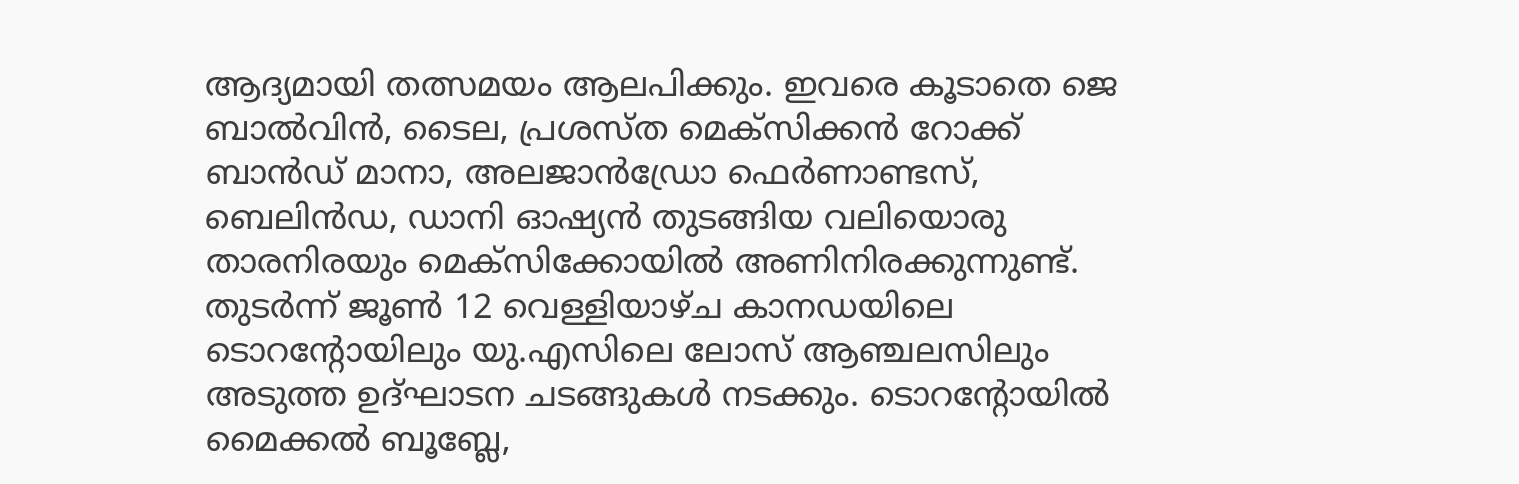ആദ്യമായി തത്സമയം ആലപിക്കും. ഇവരെ കൂടാതെ ജെ ബാൽവിൻ, ടൈല, പ്രശസ്ത മെക്സിക്കൻ റോക്ക് ബാൻഡ് മാനാ, അലജാൻഡ്രോ ഫെർണാണ്ടസ്, ബെലിൻഡ, ഡാനി ഓഷ്യൻ തുടങ്ങിയ വലിയൊരു താരനിരയും മെക്സിക്കോയിൽ അണിനിരക്കുന്നുണ്ട്. തുടർന്ന് ജൂൺ 12 വെള്ളിയാഴ്ച കാനഡയിലെ ടൊറന്റോയിലും യു.എസിലെ ലോസ് ആഞ്ചലസിലും അടുത്ത ഉദ്ഘാടന ചടങ്ങുകൾ നടക്കും. ടൊറന്റോയിൽ മൈക്കൽ ബൂബ്ലേ,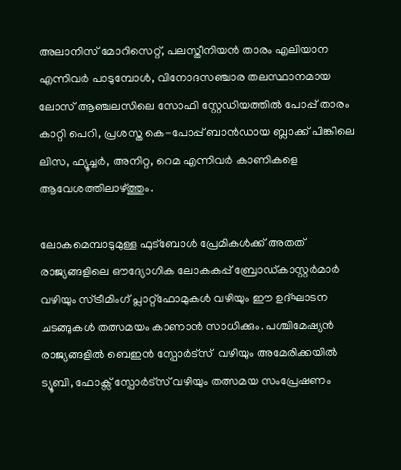അലാനിസ് മോറിസെറ്റ്, പലസ്തീനിയൻ താരം എലിയാന എന്നിവർ പാടുമ്പോൾ, വിനോദസഞ്ചാര തലസ്ഥാനമായ ലോസ് ആഞ്ചലസിലെ സോഫി സ്റ്റേഡിയത്തിൽ പോപ്പ് താരം കാറ്റി പെറി, പ്രശസ്ത കെ-പോപ്പ് ബാൻഡായ ബ്ലാക്ക് പിങ്കിലെ ലിസ, ഫ്യൂച്ചർ, അനിറ്റ, റെമ എന്നിവർ കാണികളെ ആവേശത്തിലാഴ്ത്തും.

ലോകമെമ്പാടുമുള്ള ഫുട്ബോൾ പ്രേമികൾക്ക് അതത് രാജ്യങ്ങളിലെ ഔദ്യോഗിക ലോകകപ്പ് ബ്രോഡ്കാസ്റ്റർമാർ വഴിയും സ്ട്രീമിംഗ് പ്ലാറ്റ്‌ഫോമുകൾ വഴിയും ഈ ഉദ്ഘാടന ചടങ്ങുകൾ തത്സമയം കാണാൻ സാധിക്കും. പശ്ചിമേഷ്യൻ രാജ്യങ്ങളിൽ ബെഇൻ സ്പോർട്സ്  വഴിയും അമേരിക്കയിൽ ട്യൂബി, ഫോക്സ് സ്പോർട്സ് വഴിയും തത്സമയ സംപ്രേഷണം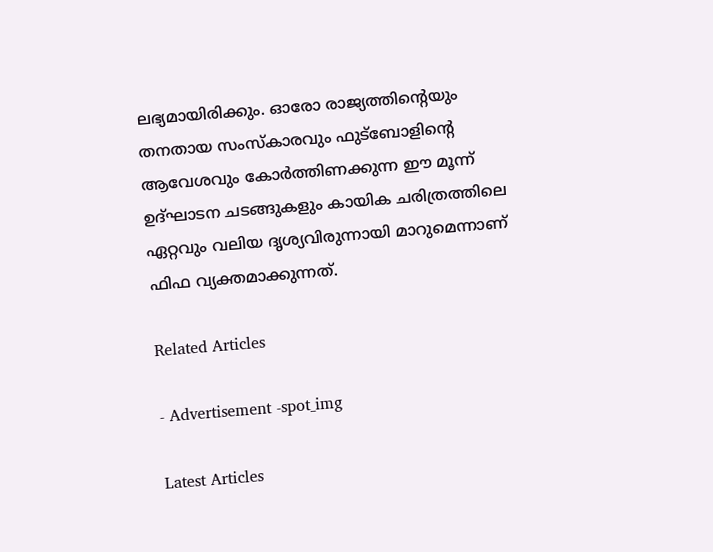ലഭ്യമായിരിക്കും. ഓരോ രാജ്യത്തിന്റെയും തനതായ സംസ്കാരവും ഫുട്ബോളിന്റെ ആവേശവും കോർത്തിണക്കുന്ന ഈ മൂന്ന് ഉദ്ഘാടന ചടങ്ങുകളും കായിക ചരിത്രത്തിലെ ഏറ്റവും വലിയ ദൃശ്യവിരുന്നായി മാറുമെന്നാണ് ഫിഫ വ്യക്തമാക്കുന്നത്.

Related Articles

- Advertisement -spot_img

Latest Articles